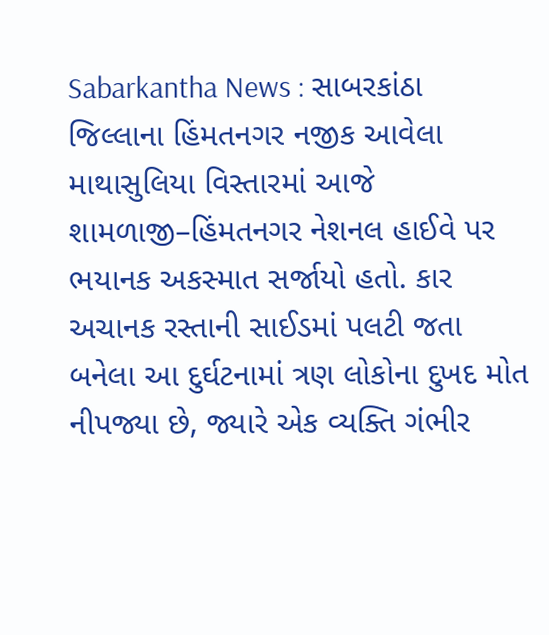Sabarkantha News : સાબરકાંઠા જિલ્લાના હિંમતનગર નજીક આવેલા માથાસુલિયા વિસ્તારમાં આજે શામળાજી–હિંમતનગર નેશનલ હાઈવે પર ભયાનક અકસ્માત સર્જાયો હતો. કાર અચાનક રસ્તાની સાઈડમાં પલટી જતા બનેલા આ દુર્ઘટનામાં ત્રણ લોકોના દુખદ મોત નીપજ્યા છે, જ્યારે એક વ્યક્તિ ગંભીર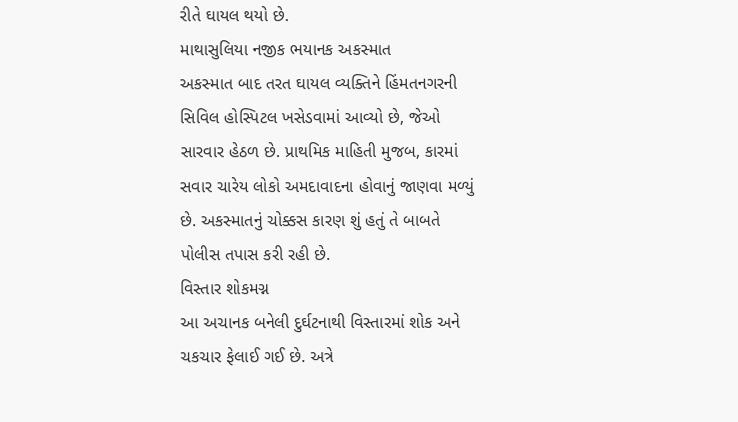રીતે ઘાયલ થયો છે.
માથાસુલિયા નજીક ભયાનક અકસ્માત
અકસ્માત બાદ તરત ઘાયલ વ્યક્તિને હિંમતનગરની સિવિલ હોસ્પિટલ ખસેડવામાં આવ્યો છે, જેઓ સારવાર હેઠળ છે. પ્રાથમિક માહિતી મુજબ, કારમાં સવાર ચારેય લોકો અમદાવાદના હોવાનું જાણવા મળ્યું છે. અકસ્માતનું ચોક્કસ કારણ શું હતું તે બાબતે પોલીસ તપાસ કરી રહી છે.
વિસ્તાર શોકમગ્ન
આ અચાનક બનેલી દુર્ઘટનાથી વિસ્તારમાં શોક અને ચકચાર ફેલાઈ ગઈ છે. અત્રે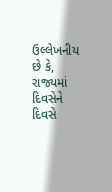ઉલ્લેખનીય છે કે, રાજ્યમાં દિવસેને દિવસે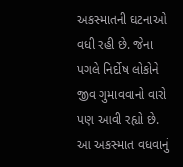અકસ્માતની ઘટનાઓ વધી રહી છે. જેના પગલે નિર્દોષ લોકોને જીવ ગુમાવવાનો વારો પણ આવી રહ્યો છે. આ અકસ્માત વધવાનું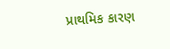પ્રાથમિક કારણ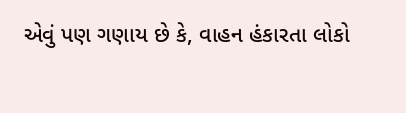એવું પણ ગણાય છે કે, વાહન હંકારતા લોકો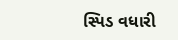સ્પિડ વધારી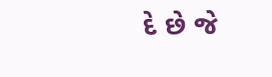દે છે જે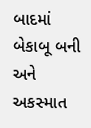બાદમાં બેકાબૂ બની અને અકસ્માત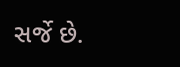સર્જે છે.